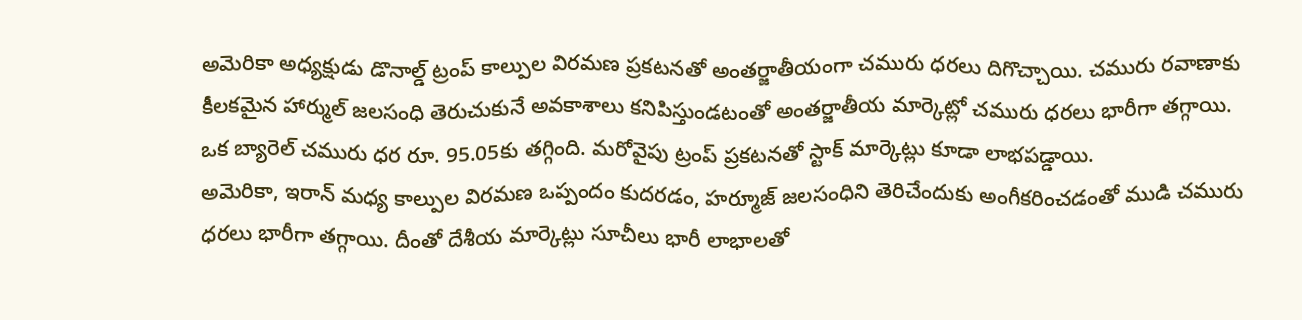అమెరికా అధ్యక్షుడు డొనాల్డ్ ట్రంప్ కాల్పుల విరమణ ప్రకటనతో అంతర్జాతీయంగా చమురు ధరలు దిగొచ్చాయి. చమురు రవాణాకు కీలకమైన హార్ముల్ జలసంధి తెరుచుకునే అవకాశాలు కనిపిస్తుండటంతో అంతర్జాతీయ మార్కెట్లో చమురు ధరలు భారీగా తగ్గాయి. ఒక బ్యారెల్ చమురు ధర రూ. 95.05కు తగ్గింది. మరోవైపు ట్రంప్ ప్రకటనతో స్టాక్ మార్కెట్లు కూడా లాభపడ్డాయి.
అమెరికా, ఇరాన్ మధ్య కాల్పుల విరమణ ఒప్పందం కుదరడం, హర్మూజ్ జలసంధిని తెరిచేందుకు అంగీకరించడంతో ముడి చమురు ధరలు భారీగా తగ్గాయి. దీంతో దేశీయ మార్కెట్లు సూచీలు భారీ లాభాలతో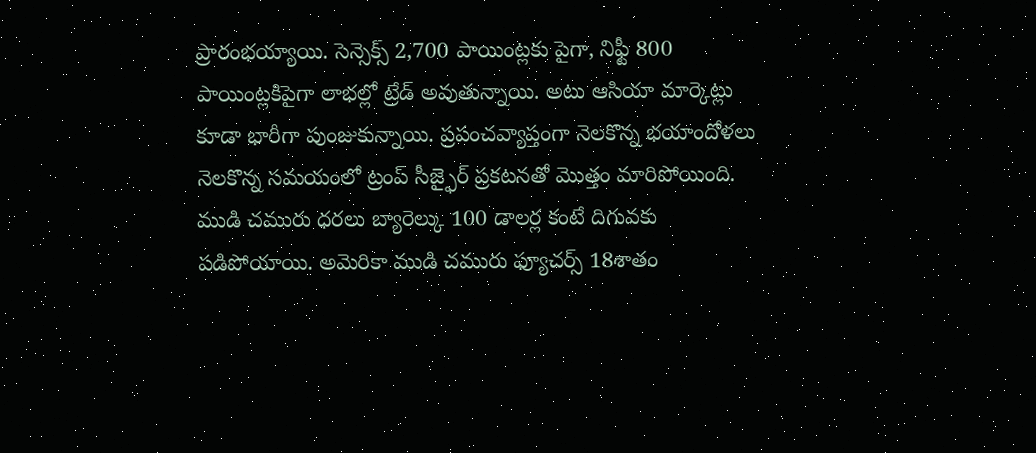ప్రారంభయ్యాయి. సెన్సెక్స్ 2,700 పాయింట్లకు పైగా, నిఫ్టీ 800 పాయింట్లకిపైగా లాభల్లో ట్రేడ్ అవుతున్నాయి. అటు ఆసియా మార్కెట్లు కూడా భారీగా పుంజుకున్నాయి. ప్రపంచవ్యాప్తంగా నెలకొన్న భయాందోళలు నెలకొన్న సమయంలో ట్రంప్ సీజ్ఫైర్ ప్రకటనతో మొత్తం మారిపోయింది.
ముడి చమురు ధరలు బ్యారెల్కు 100 డాలర్ల కంటే దిగువకు పడిపోయాయి. అమెరికా ముడి చమురు ఫ్యూచర్స్ 18శాతం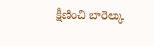క్షీణించి బారెల్కు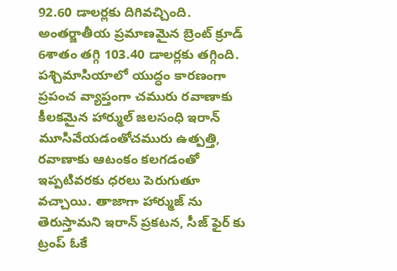92.60 డాలర్లకు దిగివచ్చింది. అంతర్జాతీయ ప్రమాణమైన బ్రెంట్ క్రూడ్ 6శాతం తగ్గి 103.40 డాలర్లకు తగ్గింది. పశ్చిమాసియాలో యుద్ధం కారణంగా ప్రపంచ వ్యాప్తంగా చమురు రవాణాకు కీలకమైన హార్ముల్ జలసంధి ఇరాన్ మూసివేయడంతోచమురు ఉత్పత్తి, రవాణాకు ఆటంకం కలగడంతో ఇప్పటివరకు ధరలు పెరుగుతూ వచ్చాయి. తాజాగా హార్ముజ్ ను తెరుస్తామని ఇరాన్ ప్రకటన, సీజ్ ఫైర్ కు ట్రంప్ ఓకే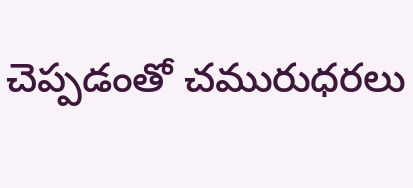చెప్పడంతో చమురుధరలు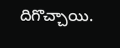దిగొచ్చాయి.